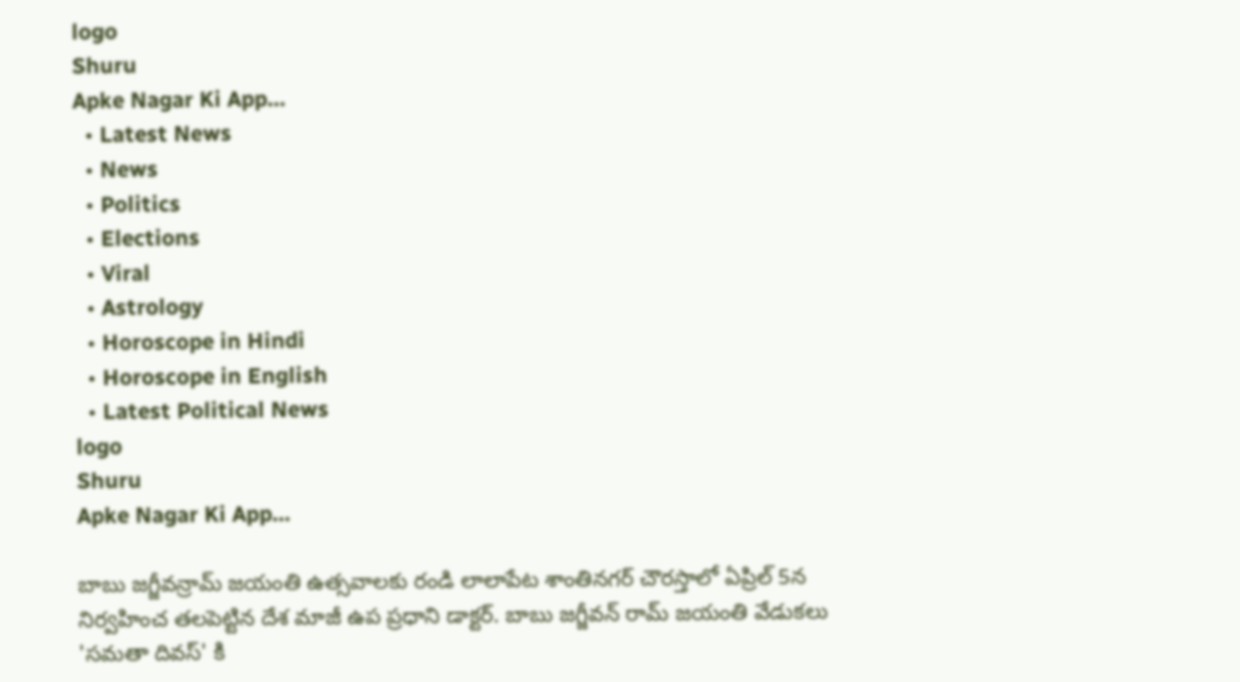logo
Shuru
Apke Nagar Ki App…
  • Latest News
  • News
  • Politics
  • Elections
  • Viral
  • Astrology
  • Horoscope in Hindi
  • Horoscope in English
  • Latest Political News
logo
Shuru
Apke Nagar Ki App…

బాబు జగ్జీవన్రామ్ జయంతి ఉత్సవాలకు రండి లాలాపేట శాంతినగర్ చౌరస్తాలో ఏప్రిల్ 5న నిర్వహించ తలపెట్టిన దేశ మాజీ ఉప ప్రధాని డాక్టర్. బాబు జగ్జీవన్ రామ్ జయంతి వేడుకలు 'సమతా దివస్' కి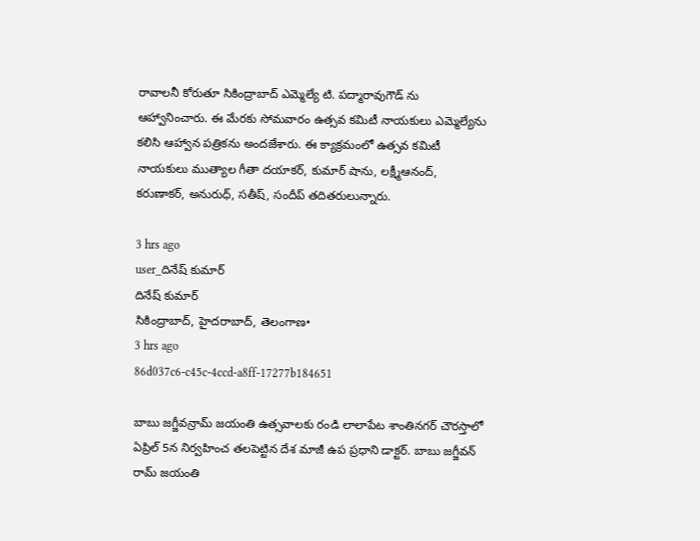రావాలనీ కోరుతూ సికింద్రాబాద్ ఎమ్మెల్యే టి. పద్మారావుగౌడ్ ను ఆహ్వానించారు. ఈ మేరకు సోమవారం ఉత్సవ కమిటీ నాయకులు ఎమ్మెల్యేను కలిసి ఆహ్వాన పత్రికను అందజేశారు. ఈ క్యాక్రమంలో ఉత్సవ కమిటీ నాయకులు ముత్యాల గీతా దయాకర్, కుమార్ షాను, లక్ష్మీఆనంద్, కరుణాకర్, అనురుధ్, సతీష్, సందీప్ తదితరులున్నారు.

3 hrs ago
user_దినేష్ కుమార్
దినేష్ కుమార్
సికింద్రాబాద్, హైదరాబాద్, తెలంగాణ•
3 hrs ago
86d037c6-c45c-4ccd-a8ff-17277b184651

బాబు జగ్జీవన్రామ్ జయంతి ఉత్సవాలకు రండి లాలాపేట శాంతినగర్ చౌరస్తాలో ఏప్రిల్ 5న నిర్వహించ తలపెట్టిన దేశ మాజీ ఉప ప్రధాని డాక్టర్. బాబు జగ్జీవన్ రామ్ జయంతి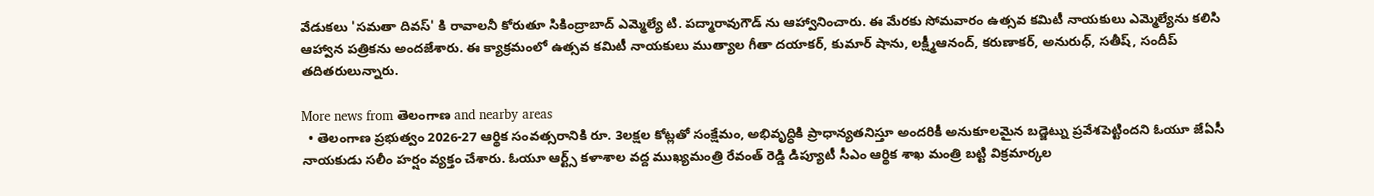వేడుకలు 'సమతా దివస్' కి రావాలనీ కోరుతూ సికింద్రాబాద్ ఎమ్మెల్యే టి. పద్మారావుగౌడ్ ను ఆహ్వానించారు. ఈ మేరకు సోమవారం ఉత్సవ కమిటీ నాయకులు ఎమ్మెల్యేను కలిసి ఆహ్వాన పత్రికను అందజేశారు. ఈ క్యాక్రమంలో ఉత్సవ కమిటీ నాయకులు ముత్యాల గీతా దయాకర్, కుమార్ షాను, లక్ష్మీఆనంద్, కరుణాకర్, అనురుధ్, సతీష్, సందీప్ తదితరులున్నారు.

More news from తెలంగాణ and nearby areas
  • తెలంగాణ ప్రభుత్వం 2026-27 ఆర్థిక సంవత్సరానికి రూ. 3లక్షల కోట్లతో సంక్షేమం, అభివృద్ధికి ప్రాధాన్యతనిస్తూ అందరికీ అనుకూలమైన బడ్జెట్ను ప్రవేశపెట్టిందని ఓయూ జేఏసీ నాయకుడు సలీం హర్షం వ్యక్తం చేశారు. ఓయూ ఆర్ట్స్ కళాశాల వద్ద ముఖ్యమంత్రి రేవంత్ రెడ్డి డిప్యూటీ సీఎం ఆర్థిక శాఖ మంత్రి బట్టి విక్రమార్కల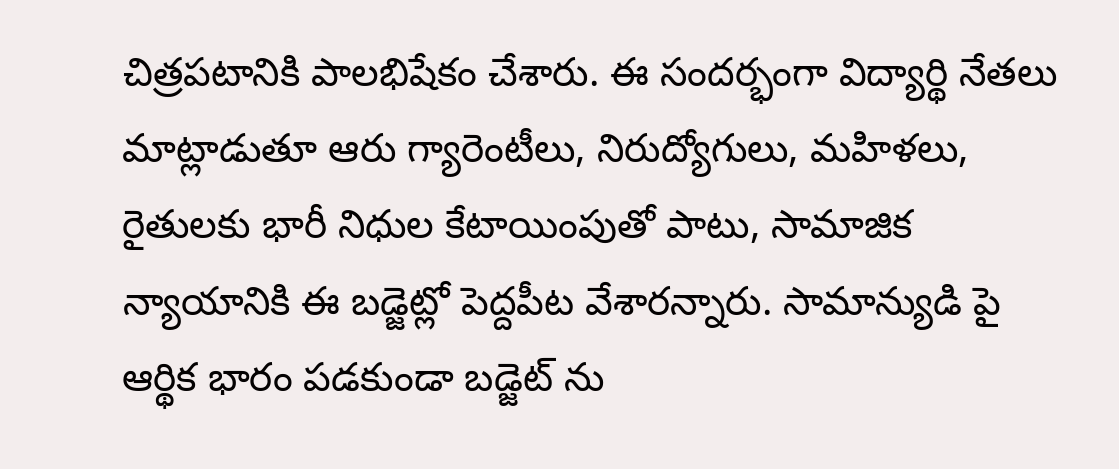చిత్రపటానికి పాలభిషేకం చేశారు. ఈ సందర్భంగా విద్యార్థి నేతలు మాట్లాడుతూ ఆరు గ్యారెంటీలు, నిరుద్యోగులు, మహిళలు, రైతులకు భారీ నిధుల కేటాయింపుతో పాటు, సామాజిక న్యాయానికి ఈ బడ్జెట్లో పెద్దపీట వేశారన్నారు. సామాన్యుడి పై ఆర్థిక భారం పడకుండా బడ్జెట్ ను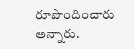రూపొందించారు అన్నారు.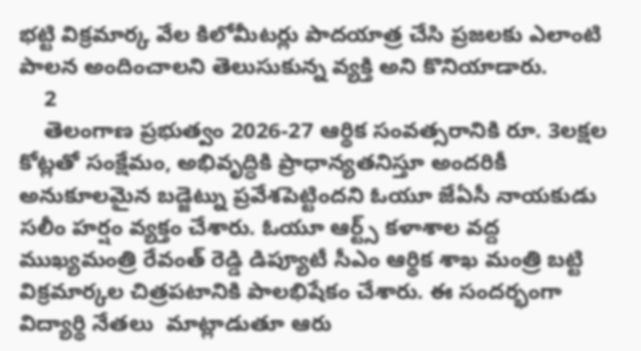భట్టి విక్రమార్క వేల కిలోమీటర్లు పాదయాత్ర చేసి ప్రజలకు ఎలాంటి పాలన అందించాలని తెలుసుకున్న వ్యక్తి అని కొనియాడారు.
    2
    తెలంగాణ ప్రభుత్వం 2026-27 ఆర్థిక సంవత్సరానికి రూ. 3లక్షల కోట్లతో సంక్షేమం, అభివృద్ధికి ప్రాధాన్యతనిస్తూ అందరికీ అనుకూలమైన బడ్జెట్ను ప్రవేశపెట్టిందని ఓయూ జేఏసీ నాయకుడు సలీం హర్షం వ్యక్తం చేశారు. ఓయూ ఆర్ట్స్ కళాశాల వద్ద ముఖ్యమంత్రి రేవంత్ రెడ్డి డిప్యూటీ సీఎం ఆర్థిక శాఖ మంత్రి బట్టి విక్రమార్కల చిత్రపటానికి పాలభిషేకం చేశారు. ఈ సందర్భంగా విద్యార్థి నేతలు  మాట్లాడుతూ ఆరు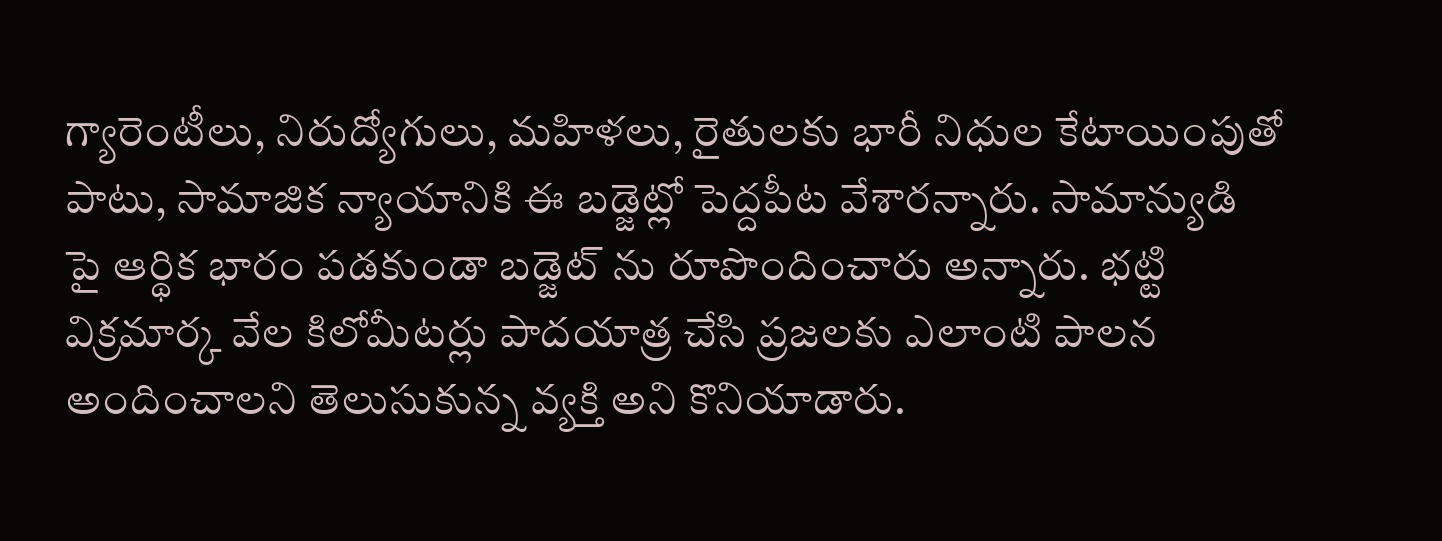గ్యారెంటీలు, నిరుద్యోగులు, మహిళలు, రైతులకు భారీ నిధుల కేటాయింపుతో పాటు, సామాజిక న్యాయానికి ఈ బడ్జెట్లో పెద్దపీట వేశారన్నారు. సామాన్యుడి పై ఆర్థిక భారం పడకుండా బడ్జెట్ ను రూపొందించారు అన్నారు. భట్టి విక్రమార్క వేల కిలోమీటర్లు పాదయాత్ర చేసి ప్రజలకు ఎలాంటి పాలన అందించాలని తెలుసుకున్న వ్యక్తి అని కొనియాడారు.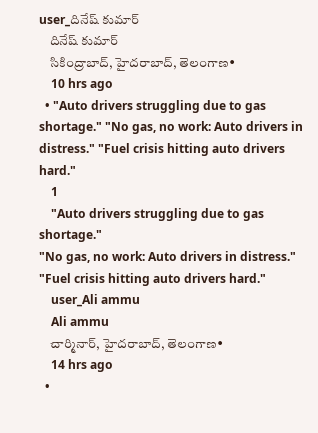user_దినేష్ కుమార్
    దినేష్ కుమార్
    సికింద్రాబాద్, హైదరాబాద్, తెలంగాణ•
    10 hrs ago
  • "Auto drivers struggling due to gas shortage." "No gas, no work: Auto drivers in distress." "Fuel crisis hitting auto drivers hard."
    1
    "Auto drivers struggling due to gas shortage."
"No gas, no work: Auto drivers in distress."
"Fuel crisis hitting auto drivers hard."
    user_Ali ammu
    Ali ammu
    చార్మినార్, హైదరాబాద్, తెలంగాణ•
    14 hrs ago
  •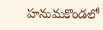హనుమకొండలో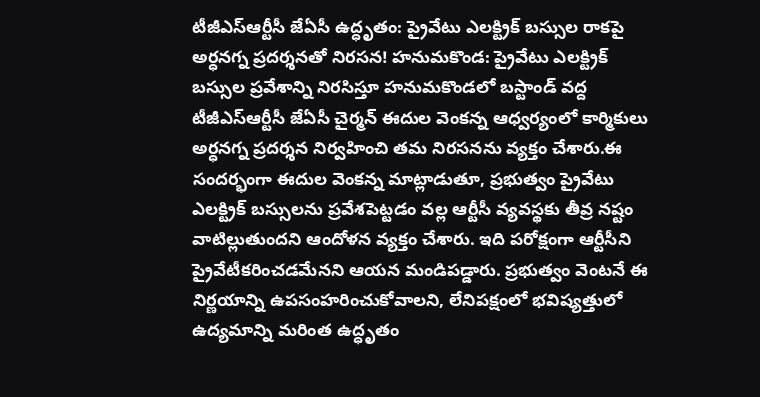టీజీఎస్‌ఆర్టీసీ జేఏసీ ఉద్ధృతం: ప్రైవేటు ఎలక్ట్రిక్ బస్సుల రాకపై అర్ధనగ్న ప్రదర్శనతో నిరసన! హనుమకొండ: ప్రైవేటు ఎలక్ట్రిక్ బస్సుల ప్రవేశాన్ని నిరసిస్తూ హనుమకొండలో బస్టాండ్ వద్ద టీజీఎస్‌ఆర్టీసీ జేఏసీ చైర్మన్ ఈదుల వెంకన్న ఆధ్వర్యంలో కార్మికులు అర్ధనగ్న ప్రదర్శన నిర్వహించి తమ నిరసనను వ్యక్తం చేశారు.ఈ సందర్భంగా ఈదుల వెంకన్న మాట్లాడుతూ, ప్రభుత్వం ప్రైవేటు ఎలక్ట్రిక్ బస్సులను ప్రవేశపెట్టడం వల్ల ఆర్టీసీ వ్యవస్థకు తీవ్ర నష్టం వాటిల్లుతుందని ఆందోళన వ్యక్తం చేశారు. ఇది పరోక్షంగా ఆర్టీసీని ప్రైవేటీకరించడమేనని ఆయన మండిపడ్డారు. ప్రభుత్వం వెంటనే ఈ నిర్ణయాన్ని ఉపసంహరించుకోవాలని, లేనిపక్షంలో భవిష్యత్తులో ఉద్యమాన్ని మరింత ఉద్ధృతం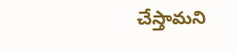చేస్తామని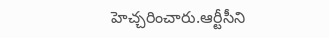హెచ్చరించారు.ఆర్టీసీని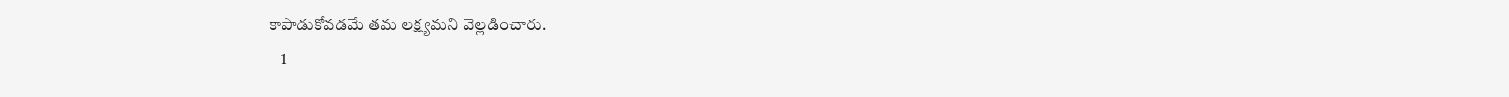కాపాడుకోవడమే తమ లక్ష్యమని వెల్లడించారు.
    1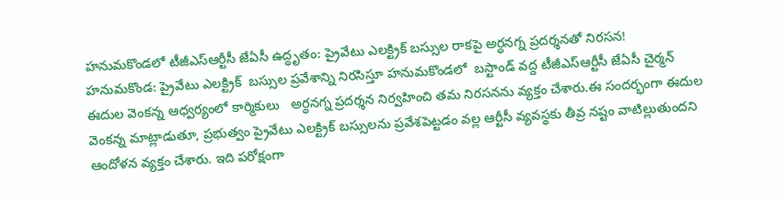హనుమకొండలో టీజీఎస్‌ఆర్టీసీ జేఏసీ ఉద్ధృతం: ప్రైవేటు ఎలక్ట్రిక్ బస్సుల రాకపై అర్ధనగ్న ప్రదర్శనతో నిరసన!
హనుమకొండ: ప్రైవేటు ఎలక్ట్రిక్  బస్సుల ప్రవేశాన్ని నిరసిస్తూ హనుమకొండలో  బస్టాండ్ వద్ద టీజీఎస్‌ఆర్టీసీ జేఏసీ చైర్మన్ ఈదుల వెంకన్న ఆధ్వర్యంలో కార్మికులు   అర్ధనగ్న ప్రదర్శన నిర్వహించి తమ నిరసనను వ్యక్తం చేశారు.ఈ సందర్భంగా ఈదుల వెంకన్న మాట్లాడుతూ, ప్రభుత్వం ప్రైవేటు ఎలక్ట్రిక్ బస్సులను ప్రవేశపెట్టడం వల్ల ఆర్టీసీ వ్యవస్థకు తీవ్ర నష్టం వాటిల్లుతుందని ఆందోళన వ్యక్తం చేశారు. ఇది పరోక్షంగా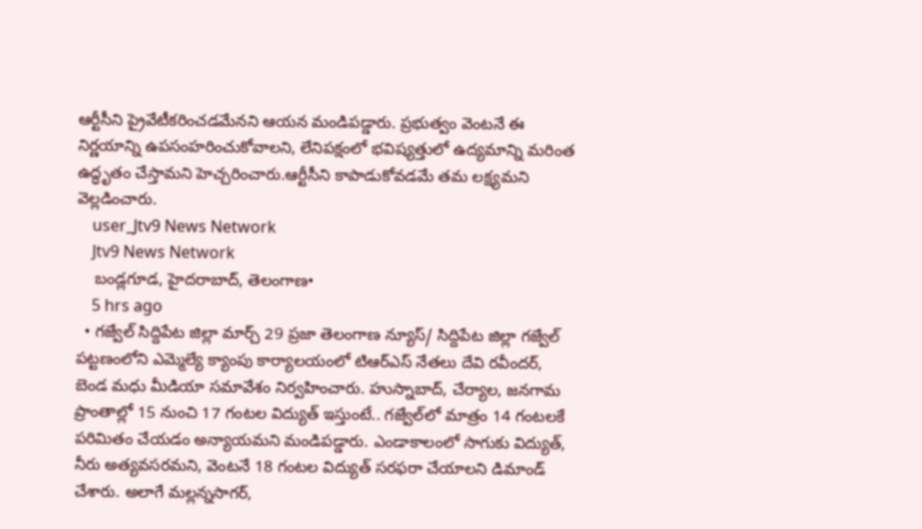ఆర్టీసీని ప్రైవేటీకరించడమేనని ఆయన మండిపడ్డారు. ప్రభుత్వం వెంటనే ఈ నిర్ణయాన్ని ఉపసంహరించుకోవాలని, లేనిపక్షంలో భవిష్యత్తులో ఉద్యమాన్ని మరింత ఉద్ధృతం చేస్తామని హెచ్చరించారు.ఆర్టీసీని కాపాడుకోవడమే తమ లక్ష్యమని వెల్లడించారు.
    user_Jtv9 News Network
    Jtv9 News Network
    బండ్లగూడ, హైదరాబాద్, తెలంగాణ•
    5 hrs ago
  • గజ్వేల్ సిద్దిపేట జిల్లా మార్చ్ 29 ప్రజా తెలంగాణ న్యూస్/ సిద్దిపేట జిల్లా గజ్వేల్ పట్టణంలోని ఎమ్మెల్యే క్యాంపు కార్యాలయంలో టిఆర్ఎస్ నేతలు దేవి రవీందర్, బెండ మధు మీడియా సమావేశం నిర్వహించారు. హుస్నాబాద్, చేర్యాల, జనగామ ప్రాంతాల్లో 15 నుంచి 17 గంటల విద్యుత్ ఇస్తుంటే.. గజ్వేల్‌లో మాత్రం 14 గంటలకే పరిమితం చేయడం అన్యాయమని మండిపడ్డారు. ఎండాకాలంలో సాగుకు విద్యుత్, నీరు అత్యవసరమని, వెంటనే 18 గంటల విద్యుత్ సరఫరా చేయాలని డిమాండ్ చేశారు. అలాగే మల్లన్నసాగర్,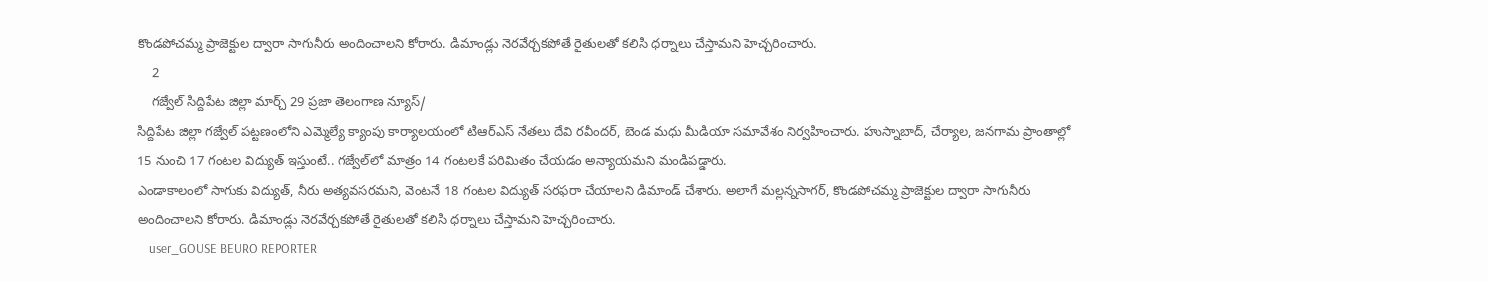కొండపోచమ్మ ప్రాజెక్టుల ద్వారా సాగునీరు అందించాలని కోరారు. డిమాండ్లు నెరవేర్చకపోతే రైతులతో కలిసి ధర్నాలు చేస్తామని హెచ్చరించారు.
    2
    గజ్వేల్ సిద్దిపేట జిల్లా మార్చ్ 29 ప్రజా తెలంగాణ న్యూస్/
సిద్దిపేట జిల్లా గజ్వేల్ పట్టణంలోని ఎమ్మెల్యే క్యాంపు కార్యాలయంలో టిఆర్ఎస్ నేతలు దేవి రవీందర్, బెండ మధు మీడియా సమావేశం నిర్వహించారు. హుస్నాబాద్, చేర్యాల, జనగామ ప్రాంతాల్లో 15 నుంచి 17 గంటల విద్యుత్ ఇస్తుంటే.. గజ్వేల్‌లో మాత్రం 14 గంటలకే పరిమితం చేయడం అన్యాయమని మండిపడ్డారు.
ఎండాకాలంలో సాగుకు విద్యుత్, నీరు అత్యవసరమని, వెంటనే 18 గంటల విద్యుత్ సరఫరా చేయాలని డిమాండ్ చేశారు. అలాగే మల్లన్నసాగర్, కొండపోచమ్మ ప్రాజెక్టుల ద్వారా సాగునీరు అందించాలని కోరారు. డిమాండ్లు నెరవేర్చకపోతే రైతులతో కలిసి ధర్నాలు చేస్తామని హెచ్చరించారు.
    user_GOUSE BEURO REPORTER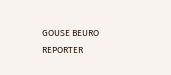GOUSE BEURO REPORTER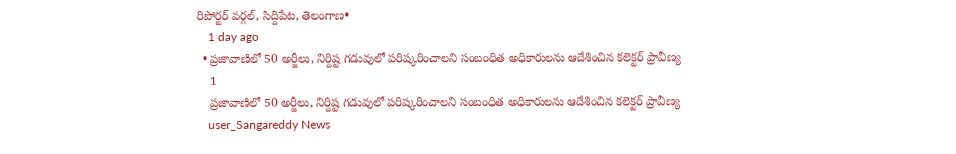రిపోర్టర్ వర్గల్, సిద్దిపేట, తెలంగాణ•
    1 day ago
  • ప్రజావాణిలో 50 అర్జీలు, నిర్దిష్ట గడువులో పరిష్కరించాలని సంబంధిత అధికారులను ఆదేశించిన కలెక్టర్ ప్రావీణ్య
    1
    ప్రజావాణిలో 50 అర్జీలు, నిర్దిష్ట గడువులో పరిష్కరించాలని సంబంధిత అధికారులను ఆదేశించిన కలెక్టర్ ప్రావీణ్య
    user_Sangareddy News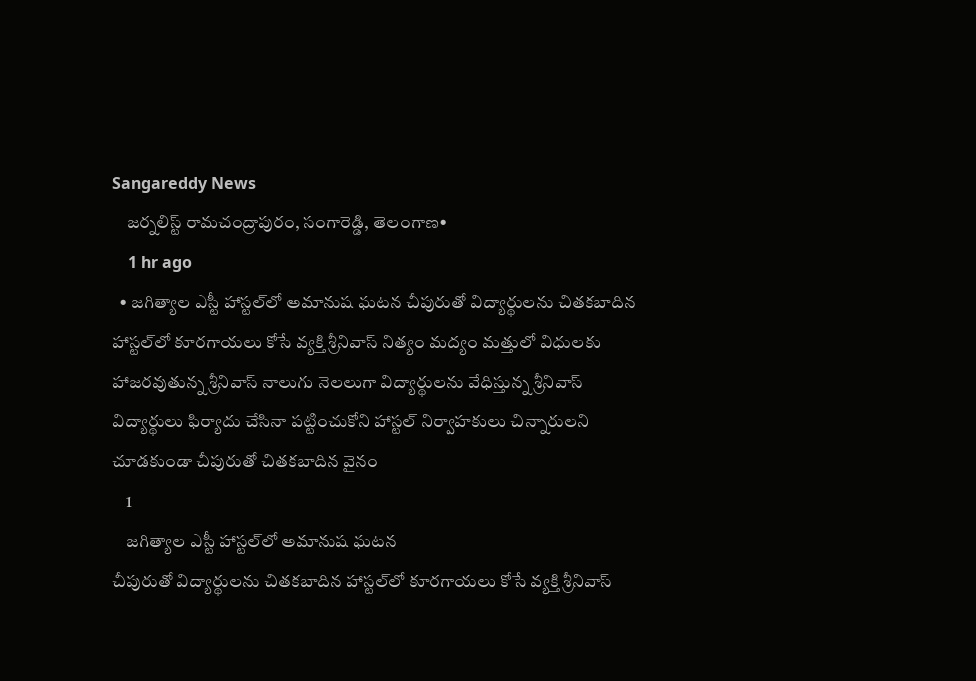Sangareddy News
    జర్నలిస్ట్ రామచంద్రాపురం, సంగారెడ్డి, తెలంగాణ•
    1 hr ago
  • జగిత్యాల ఎస్టీ హాస్టల్‌లో అమానుష ఘటన చీపురుతో విద్యార్థులను చితకబాదిన హాస్టల్‌లో కూరగాయలు కోసే వ్యక్తి శ్రీనివాస్ నిత్యం మద్యం మత్తులో విధులకు హాజరవుతున్న శ్రీనివాస్ నాలుగు నెలలుగా విద్యార్థులను వేధిస్తున్న శ్రీనివాస్ విద్యార్థులు ఫిర్యాదు చేసినా పట్టించుకోని హాస్టల్ నిర్వాహకులు చిన్నారులని చూడకుండా చీపురుతో చితకబాదిన వైనం
    1
    జగిత్యాల ఎస్టీ హాస్టల్‌లో అమానుష ఘటన
చీపురుతో విద్యార్థులను చితకబాదిన హాస్టల్‌లో కూరగాయలు కోసే వ్యక్తి శ్రీనివాస్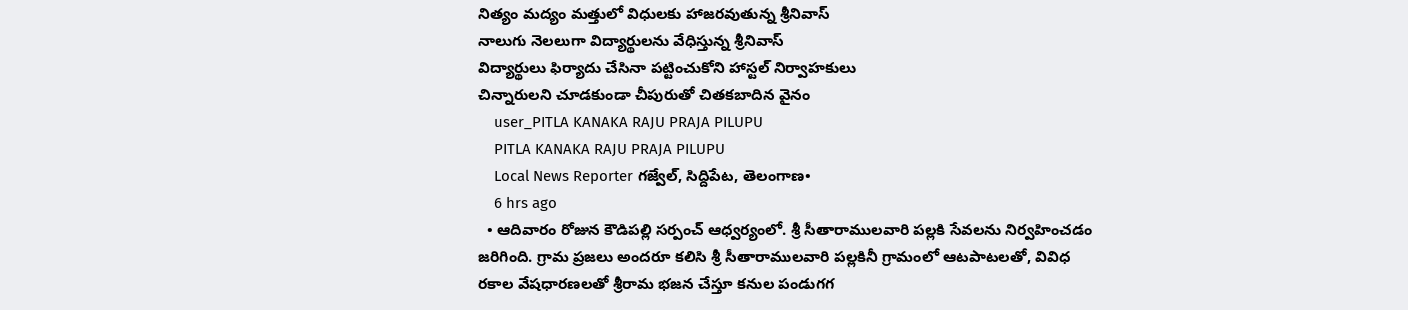నిత్యం మద్యం మత్తులో విధులకు హాజరవుతున్న శ్రీనివాస్
నాలుగు నెలలుగా విద్యార్థులను వేధిస్తున్న శ్రీనివాస్
విద్యార్థులు ఫిర్యాదు చేసినా పట్టించుకోని హాస్టల్ నిర్వాహకులు
చిన్నారులని చూడకుండా చీపురుతో చితకబాదిన వైనం
    user_PITLA KANAKA RAJU PRAJA PILUPU
    PITLA KANAKA RAJU PRAJA PILUPU
    Local News Reporter గజ్వేల్, సిద్దిపేట, తెలంగాణ•
    6 hrs ago
  • ఆదివారం రోజున కౌడిపల్లి సర్పంచ్ ఆధ్వర్యంలో. శ్రీ సీతారాములవారి పల్లకి సేవలను నిర్వహించడం జరిగింది. గ్రామ ప్రజలు అందరూ కలిసి శ్రీ సీతారాములవారి పల్లకినీ గ్రామంలో ఆటపాటలతో, వివిధ రకాల వేషధారణలతో శ్రీరామ భజన చేస్తూ కనుల పండుగగ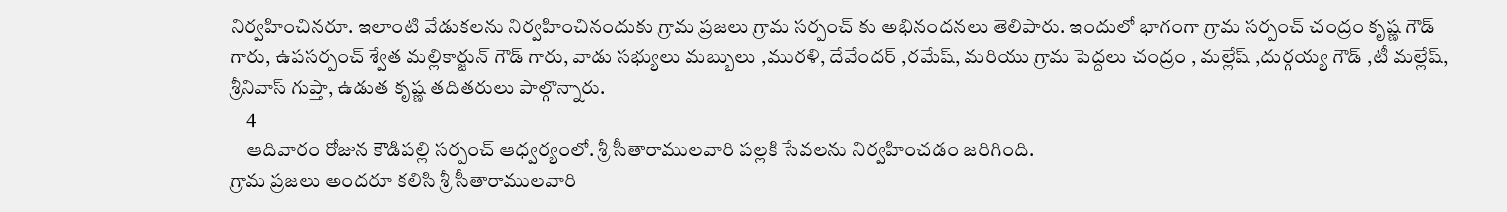నిర్వహించినరూ. ఇలాంటి వేడుకలను నిర్వహించినందుకు గ్రామ ప్రజలు గ్రామ సర్పంచ్ కు అభినందనలు తెలిపారు. ఇందులో భాగంగా గ్రామ సర్పంచ్ చంద్రం కృష్ణ గౌడ్ గారు, ఉపసర్పంచ్ శ్వేత మల్లికార్జున్ గౌడ్ గారు, వాడు సభ్యులు మబ్బులు ,మురళి, దేవేందర్ ,రమేష్, మరియు గ్రామ పెద్దలు చంద్రం , మల్లేష్ ,దుర్గయ్య గౌడ్ ,టీ మల్లేష్, శ్రీనివాస్ గుప్తా, ఉడుత కృష్ణ తదితరులు పాల్గొన్నారు.
    4
    ఆదివారం రోజున కౌడిపల్లి సర్పంచ్ ఆధ్వర్యంలో. శ్రీ సీతారాములవారి పల్లకి సేవలను నిర్వహించడం జరిగింది.
గ్రామ ప్రజలు అందరూ కలిసి శ్రీ సీతారాములవారి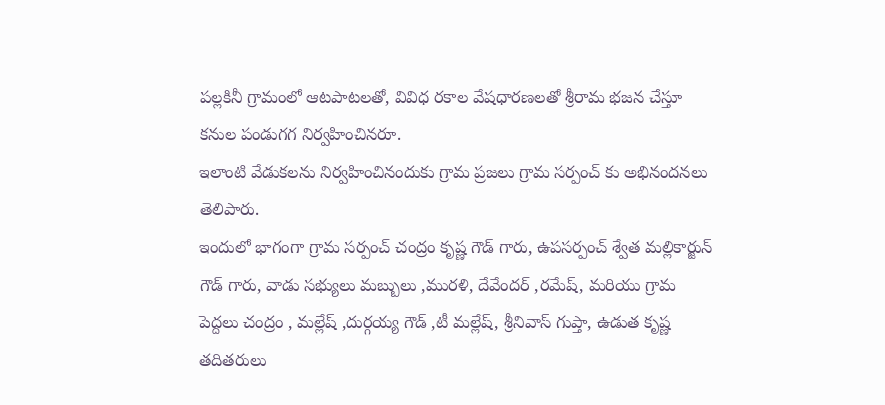పల్లకినీ గ్రామంలో ఆటపాటలతో, వివిధ రకాల వేషధారణలతో శ్రీరామ భజన చేస్తూ కనుల పండుగగ నిర్వహించినరూ.
ఇలాంటి వేడుకలను నిర్వహించినందుకు గ్రామ ప్రజలు గ్రామ సర్పంచ్ కు అభినందనలు తెలిపారు.
ఇందులో భాగంగా గ్రామ సర్పంచ్ చంద్రం కృష్ణ గౌడ్ గారు, ఉపసర్పంచ్ శ్వేత మల్లికార్జున్ గౌడ్ గారు, వాడు సభ్యులు మబ్బులు ,మురళి, దేవేందర్ ,రమేష్, మరియు గ్రామ పెద్దలు చంద్రం , మల్లేష్ ,దుర్గయ్య గౌడ్ ,టీ మల్లేష్, శ్రీనివాస్ గుప్తా, ఉడుత కృష్ణ తదితరులు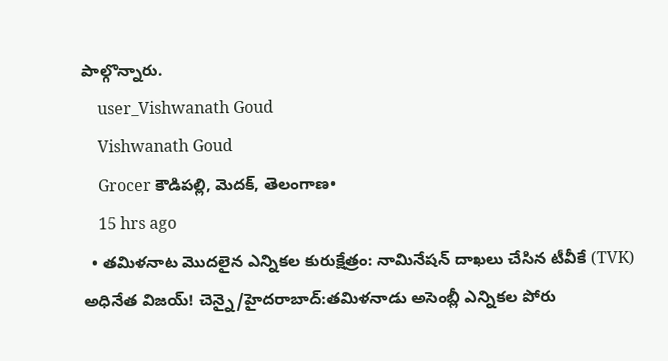పాల్గొన్నారు.
    user_Vishwanath Goud
    Vishwanath Goud
    Grocer కౌడిపల్లి, మెదక్, తెలంగాణ•
    15 hrs ago
  • తమిళనాట మొదలైన ఎన్నికల కురుక్షేత్రం: నామినేషన్ దాఖలు చేసిన టీవీకే (TVK) అధినేత విజయ్! చెన్నై/హైదరాబాద్:తమిళనాడు అసెంబ్లీ ఎన్నికల పోరు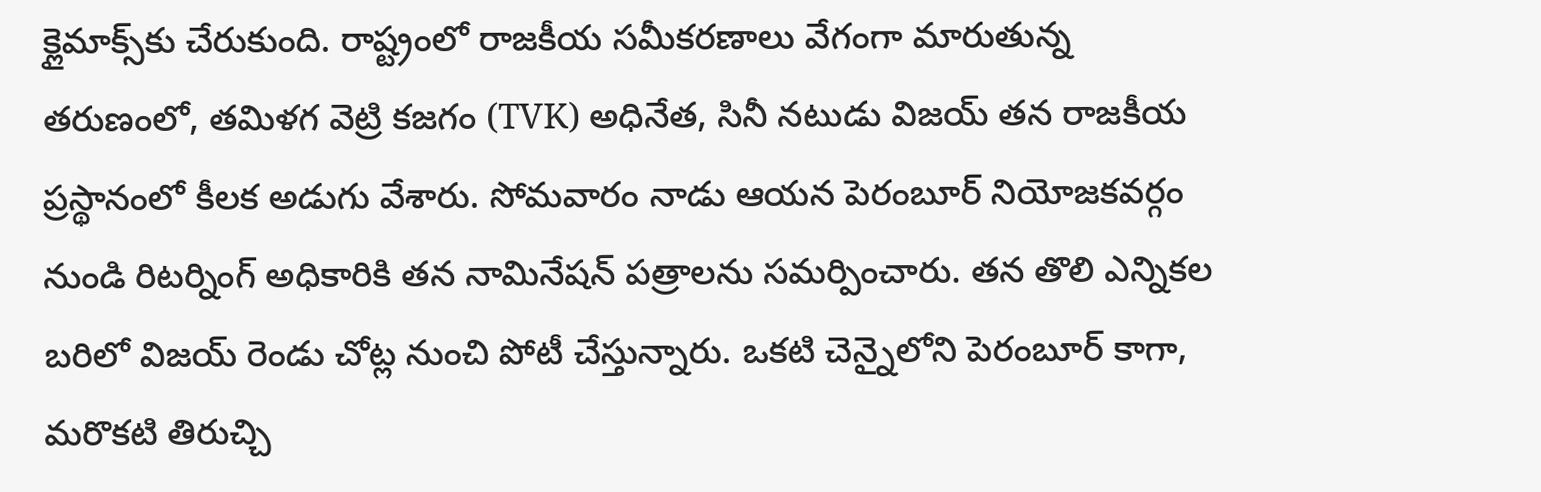క్లైమాక్స్‌కు చేరుకుంది. రాష్ట్రంలో రాజకీయ సమీకరణాలు వేగంగా మారుతున్న తరుణంలో, తమిళగ వెట్రి కజగం (TVK) అధినేత, సినీ నటుడు విజయ్ తన రాజకీయ ప్రస్థానంలో కీలక అడుగు వేశారు. సోమవారం నాడు ఆయన పెరంబూర్ నియోజకవర్గం నుండి రిటర్నింగ్ అధికారికి తన నామినేషన్ పత్రాలను సమర్పించారు. తన తొలి ఎన్నికల బరిలో విజయ్ రెండు చోట్ల నుంచి పోటీ చేస్తున్నారు. ఒకటి చెన్నైలోని పెరంబూర్ కాగా, మరొకటి తిరుచ్చి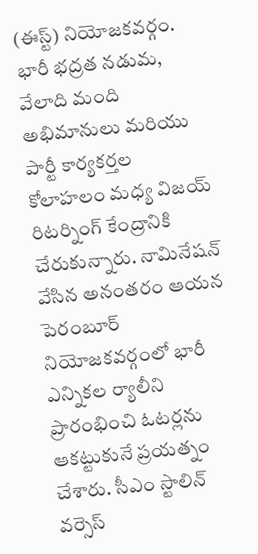(ఈస్ట్) నియోజకవర్గం. భారీ భద్రత నడుమ, వేలాది మంది అభిమానులు మరియు పార్టీ కార్యకర్తల కోలాహలం మధ్య విజయ్ రిటర్నింగ్ కేంద్రానికి చేరుకున్నారు. నామినేషన్ వేసిన అనంతరం ఆయన పెరంబూర్ నియోజకవర్గంలో భారీ ఎన్నికల ర్యాలీని ప్రారంభించి ఓటర్లను ఆకట్టుకునే ప్రయత్నం చేశారు. సీఎం స్టాలిన్ వర్సెస్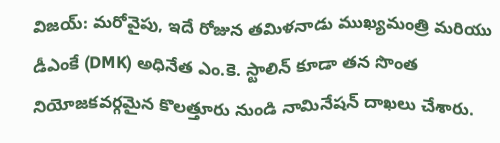విజయ్: మరోవైపు, ఇదే రోజున తమిళనాడు ముఖ్యమంత్రి మరియు డీఎంకే (DMK) అధినేత ఎం.కె. స్టాలిన్ కూడా తన సొంత నియోజకవర్గమైన కొలత్తూరు నుండి నామినేషన్ దాఖలు చేశారు.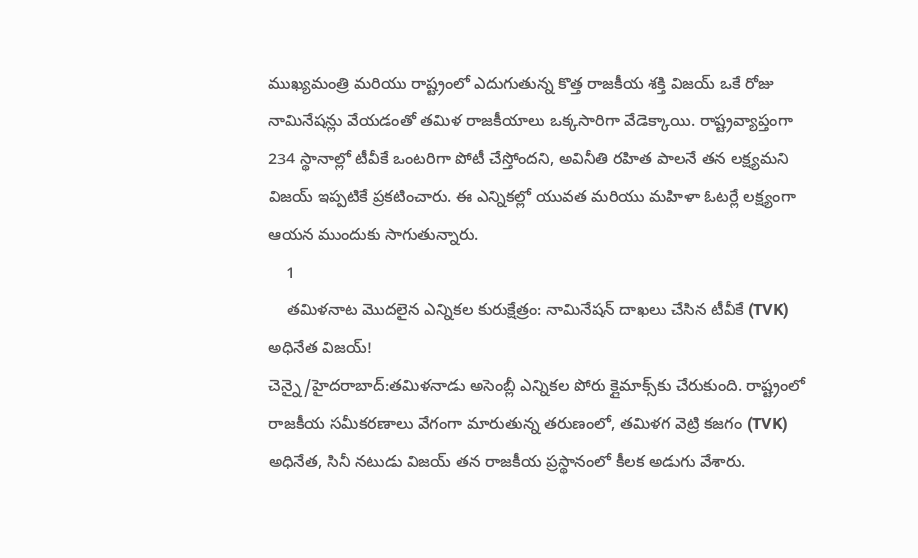ముఖ్యమంత్రి మరియు రాష్ట్రంలో ఎదుగుతున్న కొత్త రాజకీయ శక్తి విజయ్ ఒకే రోజు నామినేషన్లు వేయడంతో తమిళ రాజకీయాలు ఒక్కసారిగా వేడెక్కాయి. రాష్ట్రవ్యాప్తంగా 234 స్థానాల్లో టీవీకే ఒంటరిగా పోటీ చేస్తోందని, అవినీతి రహిత పాలనే తన లక్ష్యమని విజయ్ ఇప్పటికే ప్రకటించారు. ఈ ఎన్నికల్లో యువత మరియు మహిళా ఓటర్లే లక్ష్యంగా ఆయన ముందుకు సాగుతున్నారు.
    1
    తమిళనాట మొదలైన ఎన్నికల కురుక్షేత్రం: నామినేషన్ దాఖలు చేసిన టీవీకే (TVK) అధినేత విజయ్!
చెన్నై/హైదరాబాద్:తమిళనాడు అసెంబ్లీ ఎన్నికల పోరు క్లైమాక్స్‌కు చేరుకుంది. రాష్ట్రంలో రాజకీయ సమీకరణాలు వేగంగా మారుతున్న తరుణంలో, తమిళగ వెట్రి కజగం (TVK) అధినేత, సినీ నటుడు విజయ్ తన రాజకీయ ప్రస్థానంలో కీలక అడుగు వేశారు.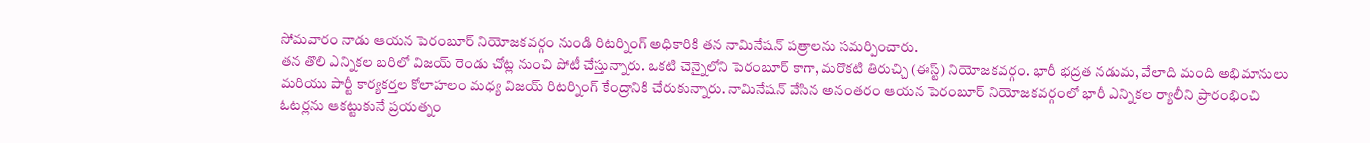సోమవారం నాడు ఆయన పెరంబూర్ నియోజకవర్గం నుండి రిటర్నింగ్ అధికారికి తన నామినేషన్ పత్రాలను సమర్పించారు.
తన తొలి ఎన్నికల బరిలో విజయ్ రెండు చోట్ల నుంచి పోటీ చేస్తున్నారు. ఒకటి చెన్నైలోని పెరంబూర్ కాగా, మరొకటి తిరుచ్చి (ఈస్ట్) నియోజకవర్గం. భారీ భద్రత నడుమ, వేలాది మంది అభిమానులు మరియు పార్టీ కార్యకర్తల కోలాహలం మధ్య విజయ్ రిటర్నింగ్ కేంద్రానికి చేరుకున్నారు. నామినేషన్ వేసిన అనంతరం ఆయన పెరంబూర్ నియోజకవర్గంలో భారీ ఎన్నికల ర్యాలీని ప్రారంభించి ఓటర్లను ఆకట్టుకునే ప్రయత్నం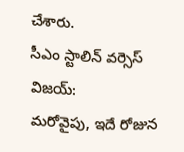చేశారు.
సీఎం స్టాలిన్ వర్సెస్ విజయ్:
మరోవైపు, ఇదే రోజున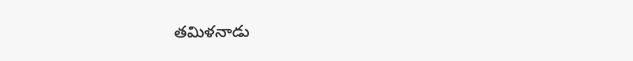తమిళనాడు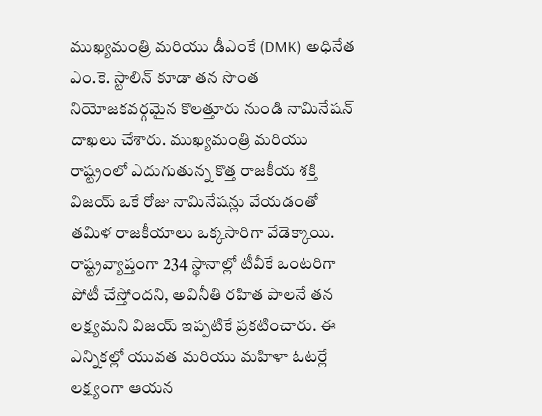ముఖ్యమంత్రి మరియు డీఎంకే (DMK) అధినేత ఎం.కె. స్టాలిన్ కూడా తన సొంత నియోజకవర్గమైన కొలత్తూరు నుండి నామినేషన్ దాఖలు చేశారు. ముఖ్యమంత్రి మరియు రాష్ట్రంలో ఎదుగుతున్న కొత్త రాజకీయ శక్తి విజయ్ ఒకే రోజు నామినేషన్లు వేయడంతో తమిళ రాజకీయాలు ఒక్కసారిగా వేడెక్కాయి.
రాష్ట్రవ్యాప్తంగా 234 స్థానాల్లో టీవీకే ఒంటరిగా పోటీ చేస్తోందని, అవినీతి రహిత పాలనే తన లక్ష్యమని విజయ్ ఇప్పటికే ప్రకటించారు. ఈ ఎన్నికల్లో యువత మరియు మహిళా ఓటర్లే లక్ష్యంగా ఆయన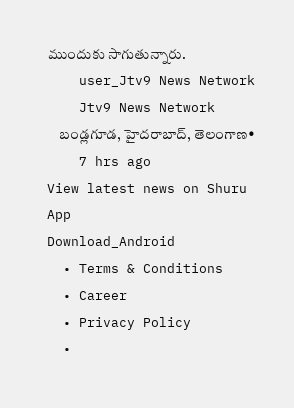ముందుకు సాగుతున్నారు.
    user_Jtv9 News Network
    Jtv9 News Network
    బండ్లగూడ, హైదరాబాద్, తెలంగాణ•
    7 hrs ago
View latest news on Shuru App
Download_Android
  • Terms & Conditions
  • Career
  • Privacy Policy
  •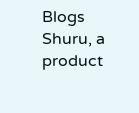Blogs
Shuru, a product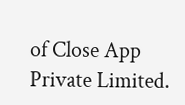of Close App Private Limited.